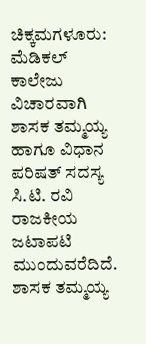ಚಿಕ್ಕಮಗಳೂರು: ಮೆಡಿಕಲ್ ಕಾಲೇಜು ವಿಚಾರವಾಗಿ ಶಾಸಕ ತಮ್ಮಯ್ಯ ಹಾಗೂ ವಿಧಾನ ಪರಿಷತ್ ಸದಸ್ಯ ಸಿ.ಟಿ. ರವಿ ರಾಜಕೀಯ ಜಟಾಪಟಿ ಮುಂದುವರೆದಿದೆ. ಶಾಸಕ ತಮ್ಮಯ್ಯ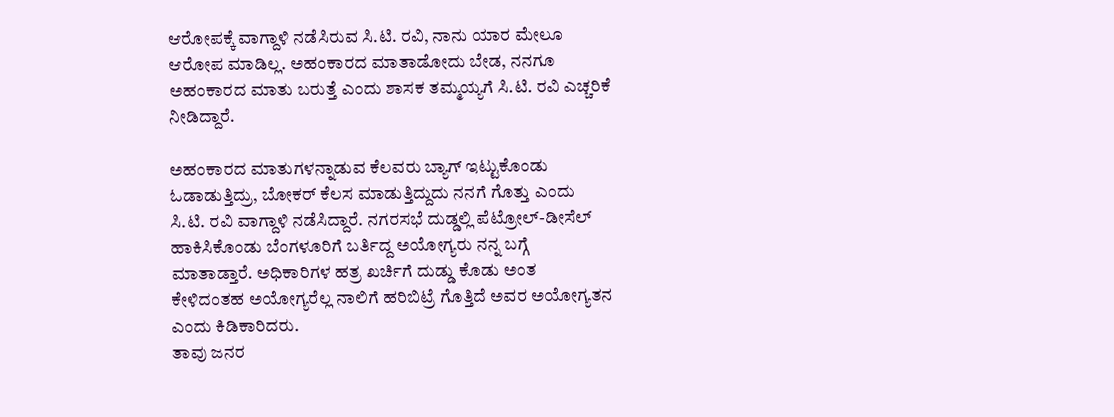ಆರೋಪಕ್ಕೆ ವಾಗ್ದಾಳಿ ನಡೆಸಿರುವ ಸಿ.ಟಿ. ರವಿ, ನಾನು ಯಾರ ಮೇಲೂ ಆರೋಪ ಮಾಡಿಲ್ಲ. ಅಹಂಕಾರದ ಮಾತಾಡೋದು ಬೇಡ, ನನಗೂ ಅಹಂಕಾರದ ಮಾತು ಬರುತ್ತೆ ಎಂದು ಶಾಸಕ ತಮ್ಮಯ್ಯಗೆ ಸಿ.ಟಿ. ರವಿ ಎಚ್ಚರಿಕೆ ನೀಡಿದ್ದಾರೆ.

ಅಹಂಕಾರದ ಮಾತುಗಳನ್ನಾಡುವ ಕೆಲವರು ಬ್ಯಾಗ್ ಇಟ್ಟುಕೊಂಡು ಓಡಾಡುತ್ತಿದ್ರು, ಬೋಕರ್ ಕೆಲಸ ಮಾಡುತ್ತಿದ್ದುದು ನನಗೆ ಗೊತ್ತು ಎಂದು ಸಿ.ಟಿ. ರವಿ ವಾಗ್ದಾಳಿ ನಡೆಸಿದ್ದಾರೆ. ನಗರಸಭೆ ದುಡ್ಡಲ್ಲಿ ಪೆಟ್ರೋಲ್-ಡೀಸೆಲ್ ಹಾಕಿಸಿಕೊಂಡು ಬೆಂಗಳೂರಿಗೆ ಬರ್ತಿದ್ದ ಅಯೋಗ್ಯರು ನನ್ನ ಬಗ್ಗೆ ಮಾತಾಡ್ತಾರೆ. ಅಧಿಕಾರಿಗಳ ಹತ್ರ ಖರ್ಚಿಗೆ ದುಡ್ಡು ಕೊಡು ಅಂತ ಕೇಳಿದಂತಹ ಅಯೋಗ್ಯರೆಲ್ಲ ನಾಲಿಗೆ ಹರಿಬಿಟ್ರೆ ಗೊತ್ತಿದೆ ಅವರ ಅಯೋಗ್ಯತನ ಎಂದು ಕಿಡಿಕಾರಿದರು.
ತಾವು ಜನರ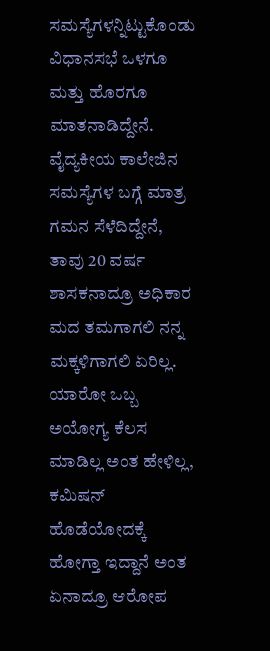ಸಮಸ್ಯೆಗಳನ್ನಿಟ್ಟುಕೊಂಡು ವಿಧಾನಸಭೆ ಒಳಗೂ ಮತ್ತು ಹೊರಗೂ ಮಾತನಾಡಿದ್ದೇನೆ. ವೈದ್ಯಕೀಯ ಕಾಲೇಜಿನ ಸಮಸ್ಯೆಗಳ ಬಗ್ಗೆ ಮಾತ್ರ ಗಮನ ಸೆಳೆದಿದ್ದೇನೆ, ತಾವು 20 ವರ್ಷ ಶಾಸಕನಾದ್ರೂ ಅಧಿಕಾರ ಮದ ತಮಗಾಗಲಿ ನನ್ನ ಮಕ್ಕಳಿಗಾಗಲಿ ಏರಿಲ್ಲ. ಯಾರೋ ಒಬ್ಬ ಅಯೋಗ್ಯ ಕೆಲಸ ಮಾಡಿಲ್ಲ ಅಂತ ಹೇಳಿಲ್ಲ, ಕಮಿಷನ್ ಹೊಡೆಯೋದಕ್ಕೆ ಹೋಗ್ತಾ ಇದ್ದಾನೆ ಅಂತ ಏನಾದ್ರೂ ಆರೋಪ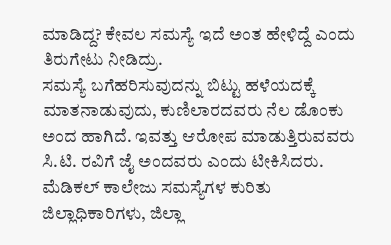ಮಾಡಿದ್ದ? ಕೇವಲ ಸಮಸ್ಯೆ ಇದೆ ಅಂತ ಹೇಳಿದ್ದೆ ಎಂದು ತಿರುಗೇಟು ನೀಡಿದ್ರು.
ಸಮಸ್ಯೆ ಬಗೆಹರಿಸುವುದನ್ನು ಬಿಟ್ಟು ಹಳೆಯದಕ್ಕೆ ಮಾತನಾಡುವುದು, ಕುಣಿಲಾರದವರು ನೆಲ ಡೊಂಕು ಅಂದ ಹಾಗಿದೆ. ಇವತ್ತು ಆರೋಪ ಮಾಡುತ್ತಿರುವವರು ಸಿ.ಟಿ. ರವಿಗೆ ಜೈ ಅಂದವರು ಎಂದು ಟೀಕಿಸಿದರು. ಮೆಡಿಕಲ್ ಕಾಲೇಜು ಸಮಸ್ಯೆಗಳ ಕುರಿತು ಜಿಲ್ಲಾಧಿಕಾರಿಗಳು, ಜಿಲ್ಲಾ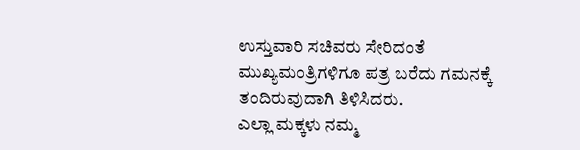ಉಸ್ತುವಾರಿ ಸಚಿವರು ಸೇರಿದಂತೆ ಮುಖ್ಯಮಂತ್ರಿಗಳಿಗೂ ಪತ್ರ ಬರೆದು ಗಮನಕ್ಕೆ ತಂದಿರುವುದಾಗಿ ತಿಳಿಸಿದರು.
ಎಲ್ಲಾ ಮಕ್ಕಳು ನಮ್ಮ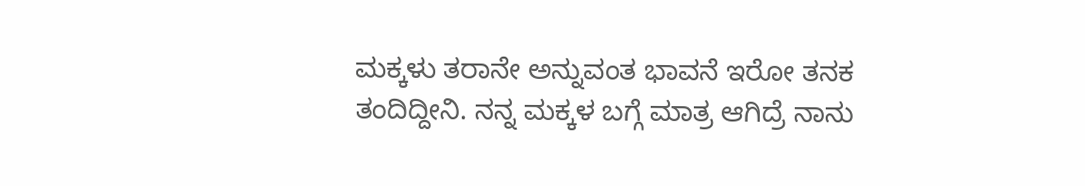ಮಕ್ಕಳು ತರಾನೇ ಅನ್ನುವಂತ ಭಾವನೆ ಇರೋ ತನಕ ತಂದಿದ್ದೀನಿ. ನನ್ನ ಮಕ್ಕಳ ಬಗ್ಗೆ ಮಾತ್ರ ಆಗಿದ್ರೆ ನಾನು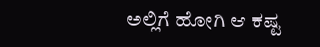ಅಲ್ಲಿಗೆ ಹೋಗಿ ಆ ಕಷ್ಟ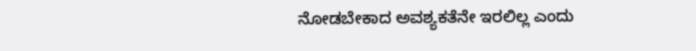ನೋಡಬೇಕಾದ ಅವಶ್ಯಕತೆನೇ ಇರಲಿಲ್ಲ ಎಂದು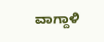ವಾಗ್ದಾಳಿ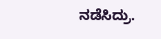ನಡೆಸಿದ್ರು.